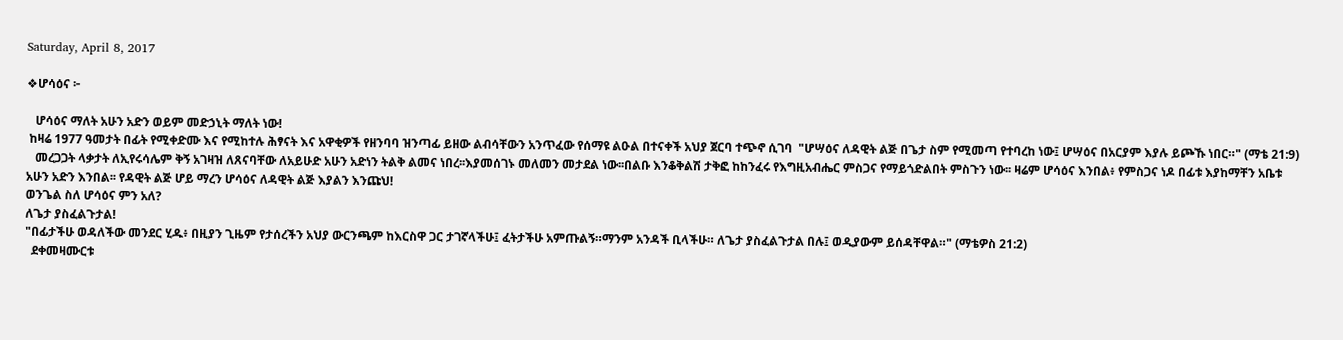Saturday, April 8, 2017

❖ሆሳዕና ፦

   ሆሳዕና ማለት አሁን አድን ወይም መድኃኒት ማለት ነው!
 ከዛሬ 1977 ዓመታት በፊት የሚቀድሙ እና የሚከተሉ ሕፃናት እና አዋቂዎች የዘንባባ ዝንጣፊ ይዘው ልብሳቸውን አንጥፈው የሰማዩ ልዑል በተናቀች አህያ ጀርባ ተጭኖ ሲገባ  "ሆሣዕና ለዳዊት ልጅ በጌታ ስም የሚመጣ የተባረከ ነው፤ ሆሣዕና በአርያም እያሉ ይጮኹ ነበር።" (ማቴ 21:9)
   መረጋጋት ላቃታት ለኢየሩሳሌም ቅኝ አገዛዝ ለጸናባቸው ለአይሁድ አሁን አድነን ትልቅ ልመና ነበረ፡፡እያመሰገኑ መለመን መታደል ነው፡፡በልቡ እንቆቅልሽ ታቅፎ ከከንፈሩ የእግዚአብሔር ምስጋና የማይጎድልበት ምስጉን ነው፡፡ ዛሬም ሆሳዕና እንበል፥ የምስጋና ነዶ በፊቱ እያከማቸን አቤቱ አሁን አድን እንበል፡፡ የዳዊት ልጅ ሆይ ማረን ሆሳዕና ለዳዊት ልጅ እያልን እንጩህ!
ወንጌል ስለ ሆሳዕና ምን አለ?
ለጌታ ያስፈልጉታል!
"በፊታችሁ ወዳለችው መንደር ሂዱ፥ በዚያን ጊዜም የታሰረችን አህያ ውርንጫም ከእርስዋ ጋር ታገኛላችሁ፤ ፈትታችሁ አምጡልኝ።ማንም አንዳች ቢላችሁ። ለጌታ ያስፈልጉታል በሉ፤ ወዲያውም ይሰዳቸዋል።" (ማቴዎስ 21:2)
  ደቀመዛሙርቱ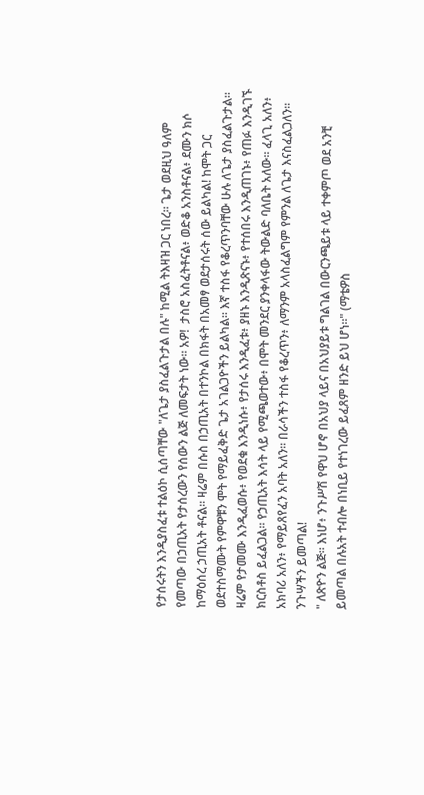የታሰሩትን እንዲያስፈቱ ተልዕኮ ሲሰጣቸው "ለጌታ ያስፈልጉታል በሉ" ከሚል ትእዛዝ ጋር ነበረ፡፡ ጌታ ወደዚህ ዓለም የመጣው በኃጢአት የታሰረውን የሰውን ልጅ ለመፍታት ነው፡፡ አዎ!  ታስሮ አስፈትቶናል፥ ወድቆ አንስቶናል፥ ደሙን ክሶ ከማዕሰረ ኃጢአት ቶናል፡፡ ዛሬም በሱስ በኃጢአት በተንኮል በክፋት በአመፃ ወደታሰሩት ሰው ይልካል! ከሞት ጋር ወደተስማሙት የምዋቹን ሞት የማይፈቅድ ጌታ አገልጋዮችን ይልካል፡፡ እኛ ተስፋ የቆረጥንባቸው ሁሉ ለጌታ ያስፈልጉታል፡፡ ዛሬም የታመሙ እንዲፈወሱ፥ የወደቁ እንዲነሱ፥ የታሰሩ እንዲፈቱ፥ ያዘኑ እንዲጽናኑ፥ የተሰበሩ እንዲጠገኑ፥ የጠፉ እንዲገኙ ክርስቶስ ይፈልጋል፡፡ የኃጢአት እሳት ላይ የሚጫወተው፥ በሞት መንደር ያንቀላፋው ትውልድ ባለቤት አለው፡፡ ፈላጊ አለን፥ አክባሪ አለን፥ የማይጸየፈን አባት አለን፡፡ በራሳችን ተስፋ የቆረጥን፥ ለማንም አላስፈልግም የምንል ለጌታ እናስፈልጋለን፡፡
ንጉሣችን ይመጣል!
" ለጽዮን ልጅ። እነሆ፥ ንጉሥሽ የዋህ ሆኖ በአህያ ላይና በአህያይቱ ግልገል በውርንጫይቱ ላይ ተቀምጦ ወደ አንቺ ይመጣል በሉአት ተብሎ በነቢይ የተነገረው ይፈጸም ዘንድ ይህ ሆነ።" (ማቴዎስ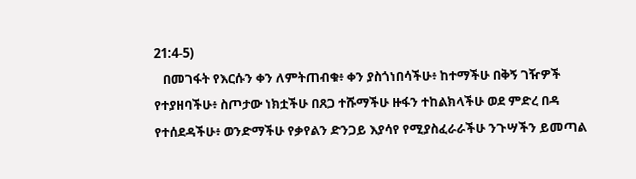21:4-5)
   በመገፋት የእርሱን ቀን ለምትጠብቁ፥ ቀን ያስጎነበሳችሁ፥ ከተማችሁ በቅኝ ገዥዎች የተያዘባችሁ፥ ስጦታው ነክቷችሁ በጸጋ ተሹማችሁ ዙፋን ተከልክላችሁ ወደ ምድረ በዳ የተሰደዳችሁ፥ ወንድማችሁ የቃየልን ድንጋይ እያሳየ የሚያስፈራራችሁ ንጉሣችን ይመጣል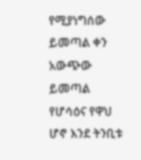የሚያነግሰው ይመጣል ቀን አውጭው ይመጣል የሆሳዕና የዋህ ሆኖ እንደ ትንቢቱ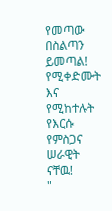የመጣው በስልጣን ይመጣል!
የሚቀድሙት እና የሚከተሉት የእርሱ የምስጋና ሠራዊት ናቸዉ!
"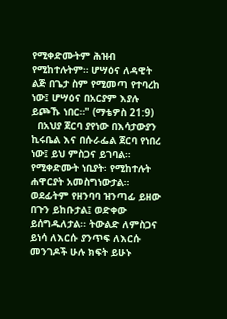የሚቀድሙትም ሕዝብ የሚከተሉትም። ሆሣዕና ለዳዊት ልጅ በጌታ ስም የሚመጣ የተባረከ ነው፤ ሆሣዕና በአርያም እያሉ ይጮኹ ነበር።" (ማቴዎስ 21:9)
  በአህያ ጀርባ ያየነው በእሳታውያን ኪሩቤል እና በሱራፌል ጀርባ የነበረ ነው፤ ይህ ምስጋና ይገባል። የሚቀድሙት ነቢያት፡ የሚከተሉት ሐዋርያት አመስግነውታል። ወደፊትም የዘንባባ ዝንጣፊ ይዘው በጉን ይከቡታል፤ ወድቀው ይሰግዱለታል፡፡ ትውልድ ለምስጋና ይነሳ ለእርሱ ያንጥፍ ለእርሱ መንገዶች ሁሉ ክፍት ይሁኑ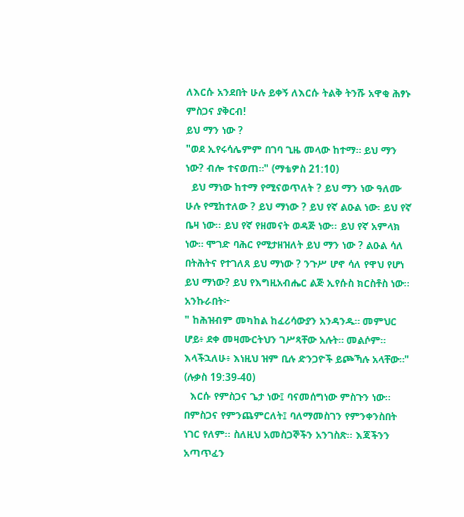ለእርሱ አንደበት ሁሉ ይቀኝ ለእርሱ ትልቅ ትንሹ አዋቂ ሕፃኑ ምስጋና ያቅርብ!
ይህ ማን ነው ?
"ወደ ኢየሩሳሌምም በገባ ጊዜ መላው ከተማ። ይህ ማን ነው? ብሎ ተናወጠ።" (ማቴዎስ 21:10)
  ይህ ማነው ከተማ የሚናወጥለት ? ይህ ማን ነው ዓለሙ ሁሉ የሚከተለው ? ይህ ማነው ? ይህ የኛ ልዑል ነው፡ ይህ የኛ ቤዛ ነው፡፡ ይህ የኛ የዘመናት ወዳጅ ነው፡፡ ይህ የኛ አምላክ ነው። ሞገድ ባሕር የሚታዘዝለት ይህ ማን ነው ? ልዑል ሳለ በትሕትና የተገለጸ ይህ ማነው ? ንጉሥ ሆኖ ሳለ የዋህ የሆነ ይህ ማነው? ይህ የእግዚአብሔር ልጅ ኢየሱስ ክርስቶስ ነው፡፡
አንኩራበት፦
" ከሕዝብም መካከል ከፈሪሳውያን አንዳንዱ። መምህር ሆይ፥ ደቀ መዛሙርትህን ገሥጻቸው አሉት። መልሶም። እላችኋለሁ፥ እነዚህ ዝም ቢሉ ድንጋዮች ይጮኻሉ አላቸው።" (ሉቃስ 19:39-40)
  እርሱ የምስጋና ጌታ ነው፤ ባናመሰግነው ምስጉን ነው፡፡ በምስጋና የምንጨምርለት፤ ባለማመስገን የምንቀንስበት ነገር የለም፡፡ ስለዚህ አመስጋኞችን አንገስጽ፡፡ እጃችንን አጣጥፈን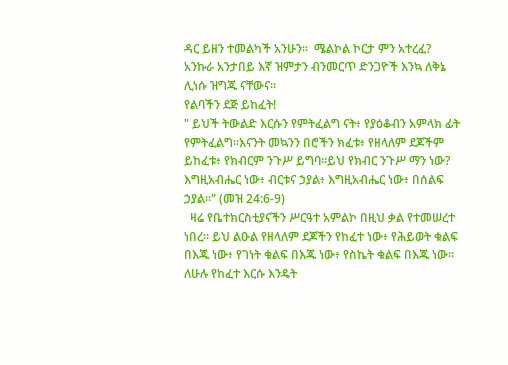ዳር ይዘን ተመልካች አንሁን፡፡  ሜልኮል ኮርታ ምን አተረፈ? አንኩራ አንታበይ እኛ ዝምታን ብንመርጥ ድንጋዮች እንኳ ለቅኔ ሊነሱ ዝግጁ ናቸውና፡፡
የልባችን ደጅ ይከፈት!
" ይህች ትውልድ እርሱን የምትፈልግ ናት፥ የያዕቆብን አምላክ ፊት የምትፈልግ።እናንት መኳንን በሮችን ክፈቱ፥ የዘላለም ደጆችም ይከፈቱ፥ የክብርም ንጉሥ ይግባ።ይህ የክብር ንጉሥ ማን ነው? እግዚአብሔር ነው፥ ብርቱና ኃያል፥ እግዚአብሔር ነው፥ በሰልፍ ኃያል።" (መዝ 24:6-9)
  ዛሬ የቤተክርስቲያናችን ሥርዓተ አምልኮ በዚህ ቃል የተመሠረተ ነበረ፡፡ ይህ ልዑል የዘላለም ደጆችን የከፈተ ነው፥ የሕይወት ቁልፍ በእጁ ነው፥ የገነት ቁልፍ በእጁ ነው፥ የስኬት ቁልፍ በእጁ ነው፡፡
ለሁሉ የከፈተ እርሱ እንዴት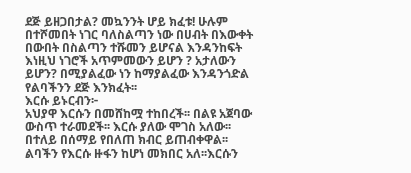ደጅ ይዘጋበታል? መኳንንት ሆይ ክፈቱ! ሁሉም በተሾመበት ነገር ባለስልጣን ነው በሀብት በእውቀት በውበት በስልጣን ተሹመን ይሆናል እንዳንከፍት እነዚህ ነገሮች አጥምመውን ይሆን ? አታለውን ይሆን? በሚያልፈው ነን ከማያልፈው እንዳንጎድል የልባችንን ደጅ እንክፈት፡፡
እርሱ ይኑርብን፦
አህያዋ እርሱን በመሸከሟ ተከበረች፡፡ በልዩ አጀባው ውስጥ ተራመደች፡፡ እርሱ ያለው ሞገስ አለው፡፡ በተለይ በሰማይ የበለጠ ክብር ይጠብቀዋል፡፡ ልባችን የእርሱ ዙፋን ከሆነ መክበር አለ፡፡እርሱን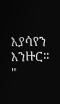እያሳየን እንዙር፡፡ "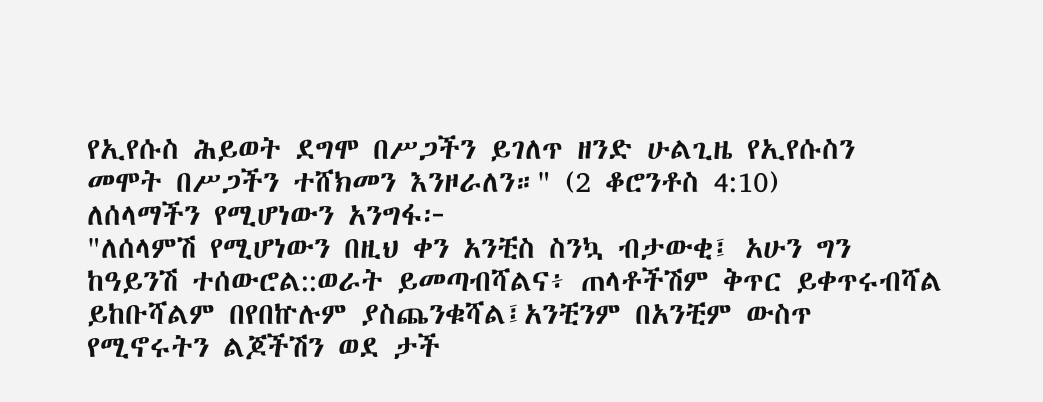የኢየሱስ ሕይወት ደግሞ በሥጋችን ይገለጥ ዘንድ ሁልጊዜ የኢየሱስን መሞት በሥጋችን ተሸክመን እንዞራለን።" (2 ቆሮንቶስ 4:10)
ለሰላማችን የሚሆነውን አንግፋ፦
"ለሰላምሽ የሚሆነውን በዚህ ቀን አንቺስ ስንኳ ብታውቂ፤ አሁን ግን ከዓይንሽ ተሰውሮል::ወራት ይመጣብሻልና፥ ጠላቶችሽም ቅጥር ይቀጥሩብሻል ይከቡሻልም በየበኵሉም ያስጨንቁሻል፤አንቺንም በአንቺም ውስጥ የሚኖሩትን ልጆችሽን ወደ ታች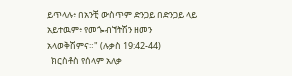ይጥላሉ፥ በአንቺ ውስጥም ድንጋይ በድንጋይ ላይ አይተዉም፥ የመጐብኘትሽን ዘመን አላወቅሽምና።" (ሉቃስ 19:42-44)
  ክርስቶስ የሰላም አለቃ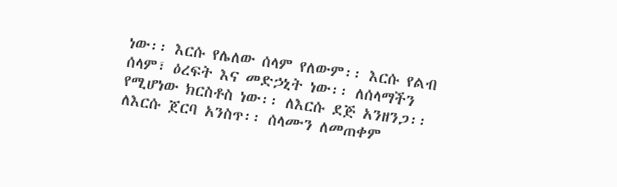ነው፡፡ እርሱ የሌለው ሰላም የለውም፡፡ እርሱ የልብ ሰላም፣ ዕረፍት እና መድኃኒት ነው፡፡ ለሰላማችን የሚሆነው ክርስቶስ ነው፡፡ ለእርሱ ደጅ አንዘንጋ፡፡ለእርሱ ጀርባ አንስጥ፡፡ ሰላሙን ለመጠቀም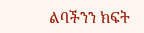ልባችንን ክፍት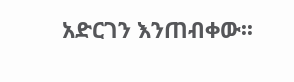አድርገን እንጠብቀው፡፡